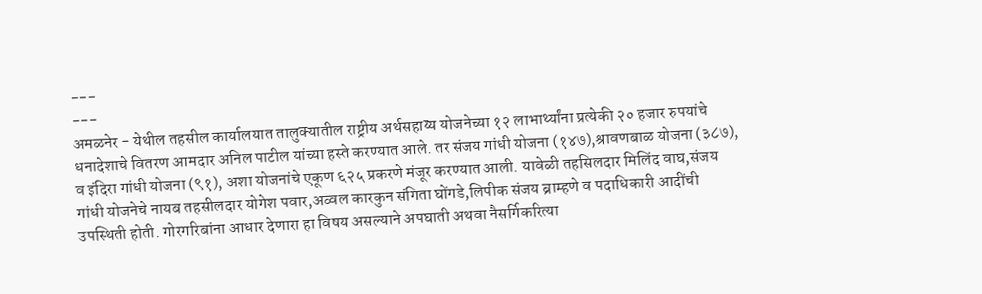---
---
अमळनेर - येथील तहसील कार्यालयात तालुक्यातील राष्ट्रीय अर्थसहाय्य योजनेच्या १२ लाभार्थ्यांना प्रत्येकी २० हजार रुपयांचे धनादेशाचे वितरण आमदार अनिल पाटील यांच्या हस्ते करण्यात आले. तर संजय गांधी योजना (१४७),श्रावणबाळ योजना (३८७), व इंदिरा गांधी योजना (९१), अशा योजनांचे एकूण ६२५ प्रकरणे मंजूर करण्यात आली. यावेळी तहसिलदार मिलिंद वाघ,संजय गांधी योजनेचे नायब तहसीलदार योगेश पवार,अव्वल कारकुन संगिता घोंगडे,लिपीक संजय ब्राम्हणे व पदाधिकारी आदींची उपस्थिती होती. गोरगरिबांना आधार देणारा हा विषय असल्याने अपघाती अथवा नैसर्गिकरित्या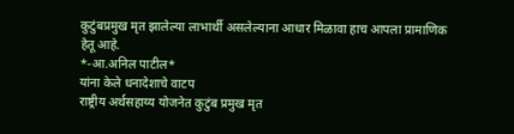कुटुंबप्रमुख मृत झालेल्या लाभार्थी असलेल्याना आधार मिळावा हाच आपला प्रामाणिक हेतू आहे.
*-आ.अनिल पाटील*
यांना केले धनादेशाचे वाटप
राष्ट्रीय अर्थसहाय्य योजनेत कुटुंब प्रमुख मृत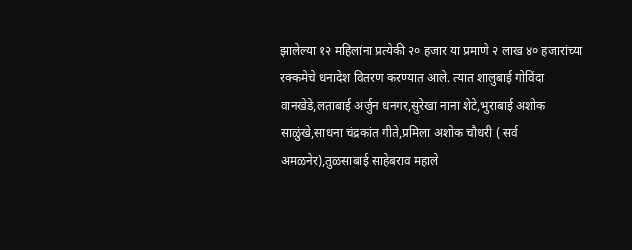झालेल्या १२ महिलांना प्रत्येकी २० हजार या प्रमाणे २ लाख ४० हजारांच्या रक्कमेचे धनादेश वितरण करण्यात आले. त्यात शालुबाई गोविंदा वानखेडे,लताबाई अर्जुन धनगर,सुरेखा नाना शेटे,भुराबाई अशोक साळुंखे,साधना चंद्रकांत गीते,प्रमिला अशोक चौधरी ( सर्व अमळनेर),तुळसाबाई साहेबराव महाले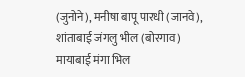(जुनोने), मनीषा बापू पारधी (जानवे), शांताबाई जंगलु भील (बोरगाव) मायाबाई मंगा भिल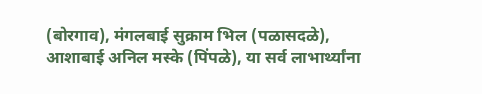(बोरगाव), मंगलबाई सुक्राम भिल (पळासदळे), आशाबाई अनिल मस्के (पिंपळे), या सर्व लाभार्थ्यांना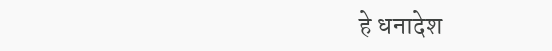हे धनादेश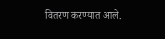वितरण करण्यात आले.